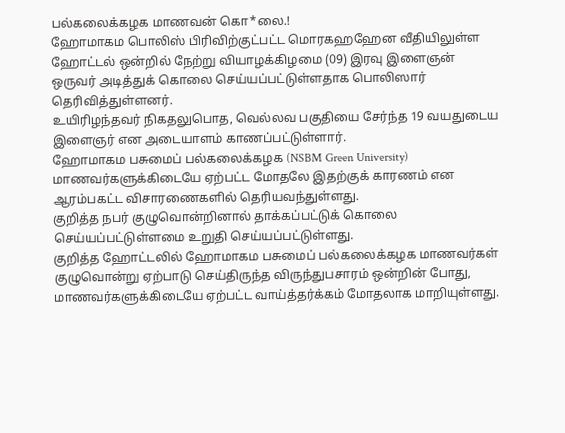பல்கலைக்கழக மாணவன் கொ*லை.!
ஹோமாகம பொலிஸ் பிரிவிற்குட்பட்ட மொரகஹஹேன வீதியிலுள்ள ஹோட்டல் ஒன்றில் நேற்று வியாழக்கிழமை (09) இரவு இளைஞன் ஒருவர் அடித்துக் கொலை செய்யப்பட்டுள்ளதாக பொலிஸார் தெரிவித்துள்ளனர்.
உயிரிழந்தவர் நிகதலுபொத, வெல்லவ பகுதியை சேர்ந்த 19 வயதுடைய இளைஞர் என அடையாளம் காணப்பட்டுள்ளார்.
ஹோமாகம பசுமைப் பல்கலைக்கழக (NSBM Green University) மாணவர்களுக்கிடையே ஏற்பட்ட மோதலே இதற்குக் காரணம் என ஆரம்பகட்ட விசாரணைகளில் தெரியவந்துள்ளது.
குறித்த நபர் குழுவொன்றினால் தாக்கப்பட்டுக் கொலை செய்யப்பட்டுள்ளமை உறுதி செய்யப்பட்டுள்ளது.
குறித்த ஹோட்டலில் ஹோமாகம பசுமைப் பல்கலைக்கழக மாணவர்கள் குழுவொன்று ஏற்பாடு செய்திருந்த விருந்துபசாரம் ஒன்றின் போது, மாணவர்களுக்கிடையே ஏற்பட்ட வாய்த்தர்க்கம் மோதலாக மாறியுள்ளது.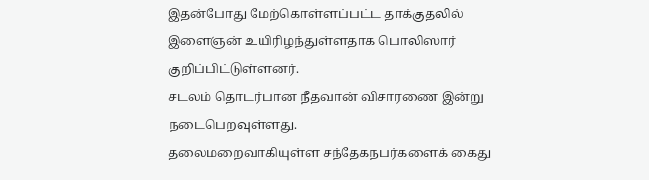இதன்போது மேற்கொள்ளப்பட்ட தாக்குதலில் இளைஞன் உயிரிழந்துள்ளதாக பொலிஸார் குறிப்பிட்டுள்ளனர்.
சடலம் தொடர்பான நீதவான் விசாரணை இன்று நடைபெறவுள்ளது.
தலைமறைவாகியுள்ள சந்தேகநபர்களைக் கைது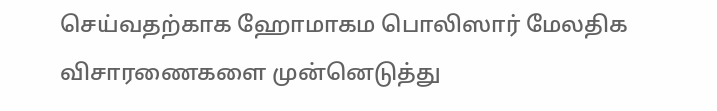செய்வதற்காக ஹோமாகம பொலிஸார் மேலதிக விசாரணைகளை முன்னெடுத்து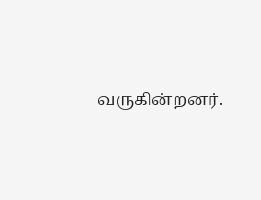வருகின்றனர்.